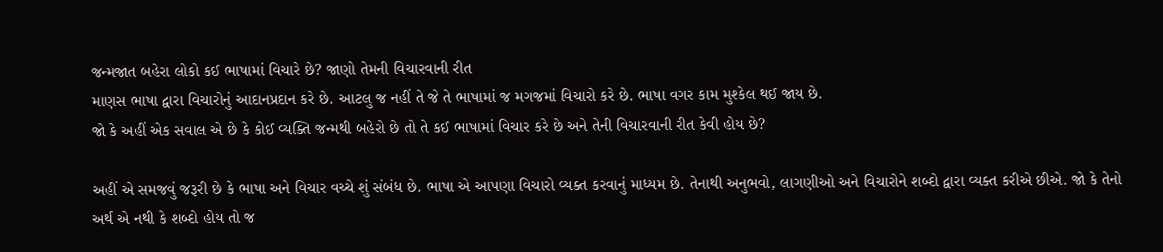જન્મજાત બહેરા લોકો કઈ ભાષામાં વિચારે છે? જાણો તેમની વિચારવાની રીત
માણસ ભાષા દ્વારા વિચારોનું આદાનપ્રદાન કરે છે. આટલુ જ નહીં તે જે તે ભાષામાં જ મગજમાં વિચારો કરે છે. ભાષા વગર કામ મુશ્કેલ થઈ જાય છે.
જો કે અહીં એક સવાલ એ છે કે કોઈ વ્યક્તિ જન્મથી બહેરો છે તો તે કઈ ભાષામાં વિચાર કરે છે અને તેની વિચારવાની રીત કેવી હોય છે?

અહીં એ સમજવું જરૂરી છે કે ભાષા અને વિચાર વચ્ચે શું સંબંધ છે. ભાષા એ આપણા વિચારો વ્યક્ત કરવાનું માધ્યમ છે. તેનાથી અનુભવો, લાગણીઓ અને વિચારોને શબ્દો દ્વારા વ્યક્ત કરીએ છીએ. જો કે તેનો અર્થ એ નથી કે શબ્દો હોય તો જ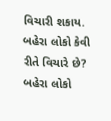વિચારી શકાય.
બહેરા લોકો કેવી રીતે વિચારે છે?
બહેરા લોકો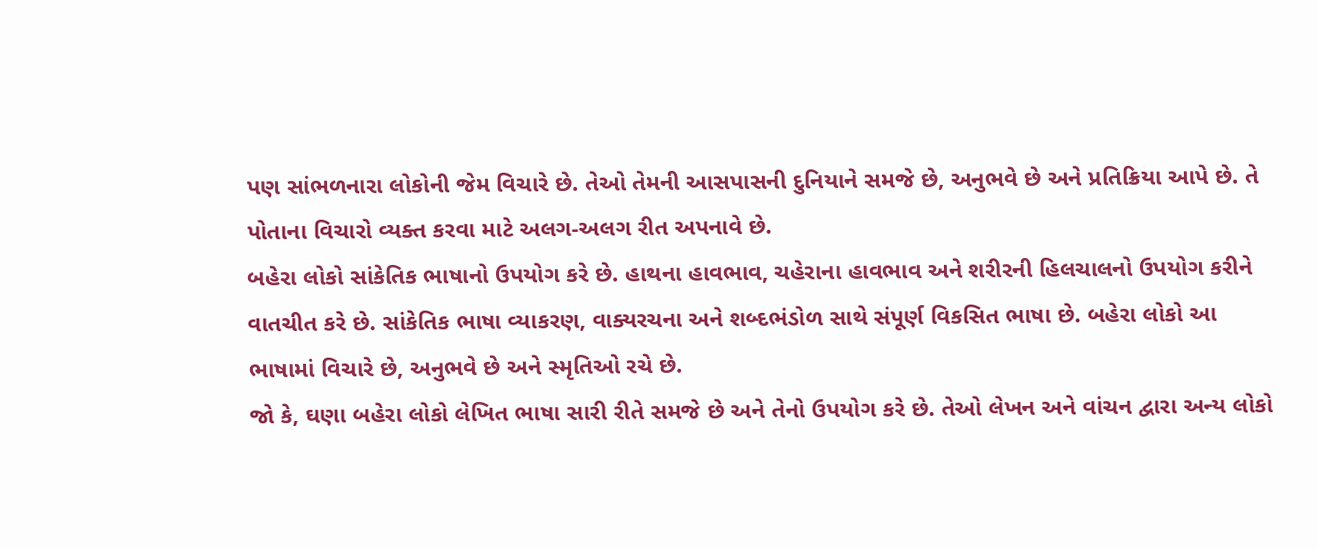પણ સાંભળનારા લોકોની જેમ વિચારે છે. તેઓ તેમની આસપાસની દુનિયાને સમજે છે, અનુભવે છે અને પ્રતિક્રિયા આપે છે. તે પોતાના વિચારો વ્યક્ત કરવા માટે અલગ-અલગ રીત અપનાવે છે.
બહેરા લોકો સાંકેતિક ભાષાનો ઉપયોગ કરે છે. હાથના હાવભાવ, ચહેરાના હાવભાવ અને શરીરની હિલચાલનો ઉપયોગ કરીને વાતચીત કરે છે. સાંકેતિક ભાષા વ્યાકરણ, વાક્યરચના અને શબ્દભંડોળ સાથે સંપૂર્ણ વિકસિત ભાષા છે. બહેરા લોકો આ ભાષામાં વિચારે છે, અનુભવે છે અને સ્મૃતિઓ રચે છે.
જો કે, ઘણા બહેરા લોકો લેખિત ભાષા સારી રીતે સમજે છે અને તેનો ઉપયોગ કરે છે. તેઓ લેખન અને વાંચન દ્વારા અન્ય લોકો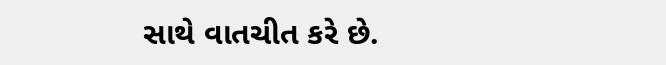સાથે વાતચીત કરે છે.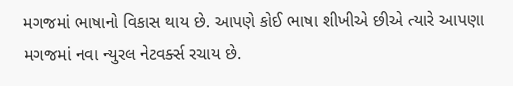મગજમાં ભાષાનો વિકાસ થાય છે. આપણે કોઈ ભાષા શીખીએ છીએ ત્યારે આપણા મગજમાં નવા ન્યુરલ નેટવર્ક્સ રચાય છે.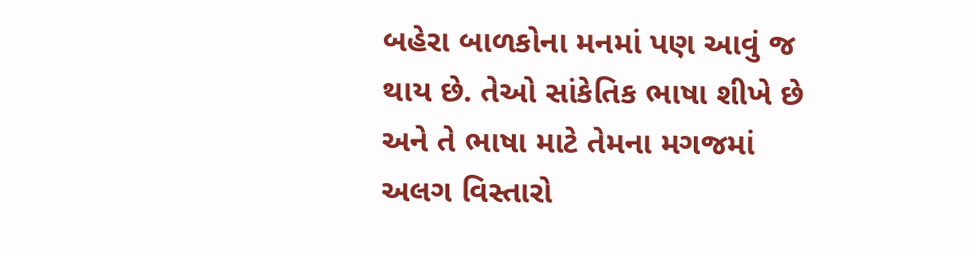બહેરા બાળકોના મનમાં પણ આવું જ થાય છે. તેઓ સાંકેતિક ભાષા શીખે છે અને તે ભાષા માટે તેમના મગજમાં અલગ વિસ્તારો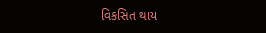વિકસિત થાય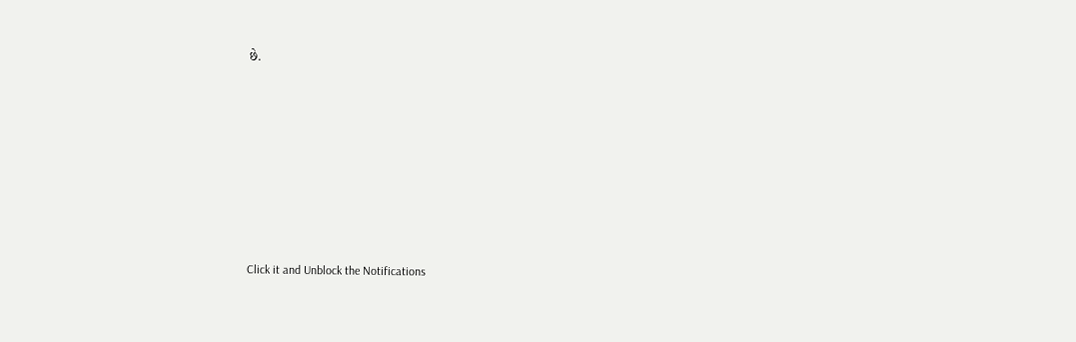છે.












Click it and Unblock the Notifications